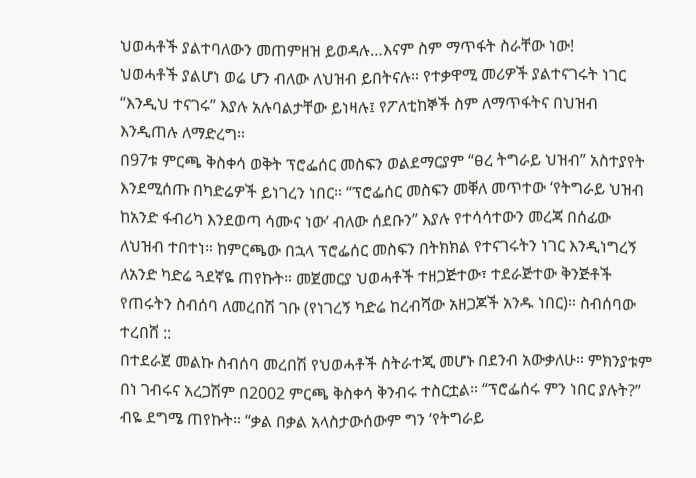ህወሓቶች ያልተባለውን መጠምዘዝ ይወዳሉ…እናም ስም ማጥፋት ስራቸው ነው!
ህወሓቶች ያልሆነ ወሬ ሆን ብለው ለህዝብ ይበትናሉ። የተቃዋሚ መሪዎች ያልተናገሩት ነገር “እንዲህ ተናገሩ” እያሉ አሉባልታቸው ይነዛሉ፤ የፖለቲከኞች ስም ለማጥፋትና በህዝብ እንዲጠሉ ለማድረግ።
በ97ቱ ምርጫ ቅስቀሳ ወቅት ፕሮፌሰር መስፍን ወልደማርያም “ፀረ ትግራይ ህዝብ” አስተያየት እንደሚሰጡ በካድሬዎች ይነገረን ነበር። “ፕሮፌሰር መስፍን መቐለ መጥተው ‘የትግራይ ህዝብ ከአንድ ፋብሪካ እንደወጣ ሳሙና ነው’ ብለው ሰደቡን” እያሉ የተሳሳተውን መረጃ በሰፊው ለህዝብ ተበተነ። ከምርጫው በኋላ ፕሮፌሰር መስፍን በትክክል የተናገሩትን ነገር እንዲነግረኝ ለአንድ ካድሬ ጓደኛዬ ጠየኩት። መጀመርያ ህወሓቶች ተዘጋጅተው፣ ተደራጅተው ቅንጅቶች የጠሩትን ስብሰባ ለመረበሽ ገቡ (የነገረኝ ካድሬ ከረብሻው አዘጋጆች አንዱ ነበር)። ስብሰባው ተረበሸ ::
በተደራጀ መልኩ ስብሰባ መረበሽ የህወሓቶች ስትራተጂ መሆኑ በደንብ አውቃለሁ። ምክንያቱም በነ ገብሩና አረጋሽም በ2002 ምርጫ ቅስቀሳ ቅንብሩ ተስርቷል። “ፕሮፌሰሩ ምን ነበር ያሉት?” ብዬ ደግሜ ጠየኩት። “ቃል በቃል አላስታውሰውም ግን ‘የትግራይ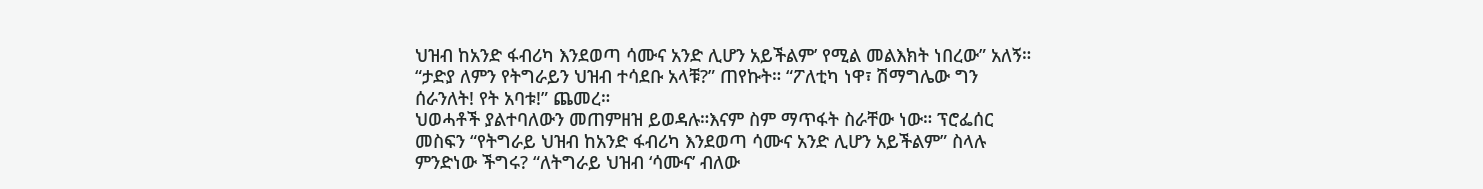ህዝብ ከአንድ ፋብሪካ እንደወጣ ሳሙና አንድ ሊሆን አይችልም’ የሚል መልእክት ነበረው” አለኝ። “ታድያ ለምን የትግራይን ህዝብ ተሳደቡ አላቹ?” ጠየኩት። “ፖለቲካ ነዋ፣ ሽማግሌው ግን ሰራንለት! የት አባቱ!” ጨመረ።
ህወሓቶች ያልተባለውን መጠምዘዝ ይወዳሉ።እናም ስም ማጥፋት ስራቸው ነው። ፕሮፌሰር መስፍን “የትግራይ ህዝብ ከአንድ ፋብሪካ እንደወጣ ሳሙና አንድ ሊሆን አይችልም” ስላሉ ምንድነው ችግሩ? “ለትግራይ ህዝብ ‘ሳሙና’ ብለው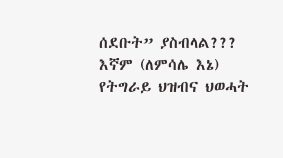ሰደቡት” ያስብላል??? እኛም (ለምሳሌ እኔ) የትግራይ ህዝብና ህወሓት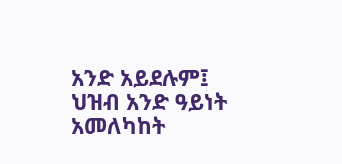አንድ አይደሉም፤ ህዝብ አንድ ዓይነት አመለካከት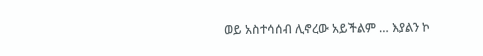ወይ አስተሳሰብ ሊኖረው አይችልም … እያልን ኮ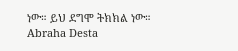ነው። ይህ ደግሞ ትክክል ነው።
Abraha Desta